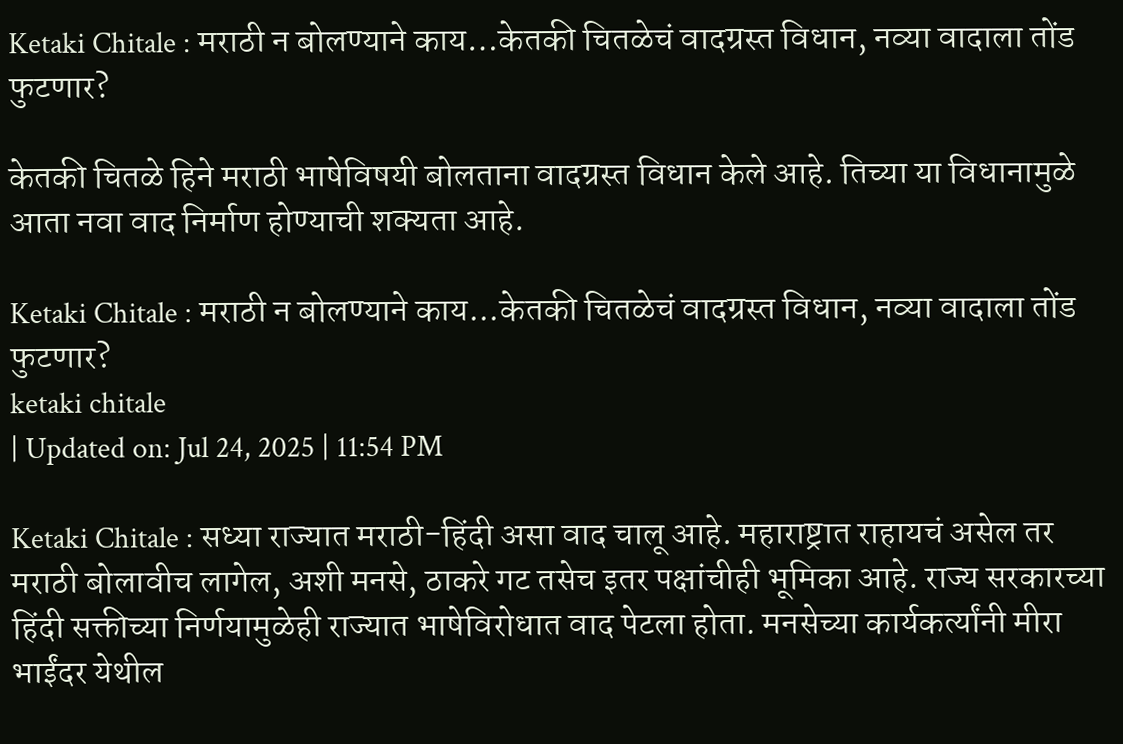Ketaki Chitale : मराठी न बोलण्याने काय…केतकी चितळेचं वादग्रस्त विधान, नव्या वादाला तोंड फुटणार?

केतकी चितळे हिने मराठी भाषेविषयी बोलताना वादग्रस्त विधान केले आहे. तिच्या या विधानामुळे आता नवा वाद निर्माण होण्याची शक्यता आहे.

Ketaki Chitale : मराठी न बोलण्याने काय...केतकी चितळेचं वादग्रस्त विधान, नव्या वादाला तोंड फुटणार?
ketaki chitale
| Updated on: Jul 24, 2025 | 11:54 PM

Ketaki Chitale : सध्या राज्यात मराठी-हिंदी असा वाद चालू आहे. महाराष्ट्रात राहायचं असेल तर मराठी बोलावीच लागेल, अशी मनसे, ठाकरे गट तसेच इतर पक्षांचीही भूमिका आहे. राज्य सरकारच्या हिंदी सक्तीच्या निर्णयामुळेही राज्यात भाषेविरोधात वाद पेटला होता. मनसेच्या कार्यकर्त्यांनी मीरा भाईंदर येथील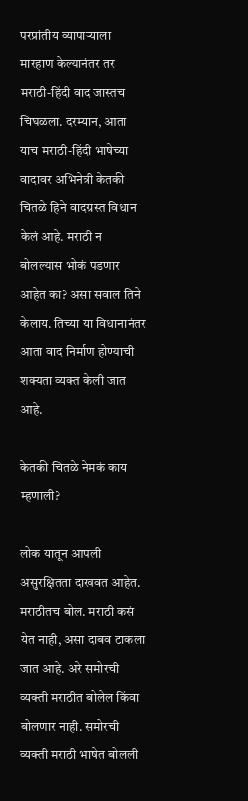परप्रांतीय व्यापाऱ्याला मारहाण केल्यानंतर तर मराठी-हिंदी वाद जास्तच चिघळला. दरम्यान, आता याच मराठी-हिंदी भाषेच्या वादावर अभिनेत्री केतकी चितळे हिने वादग्रस्त विधान केलं आहे. मराठी न बोलल्यास भोकं पडणार आहेत का? असा सवाल तिने केलाय. तिच्या या विधानानंतर आता वाद निर्माण होण्याची शक्यता व्यक्त केली जात आहे.

केतकी चितळे नेमकं काय म्हणाली?

लोक यातून आपली असुरक्षितता दाखवत आहेत. मराठीतच बोल. मराठी कसं येत नाही, असा दाबव टाकला जात आहे. अरे समोरची व्यक्ती मराठीत बोलेल किंवा बोलणार नाही. समोरची व्यक्ती मराठी भाषेत बोलली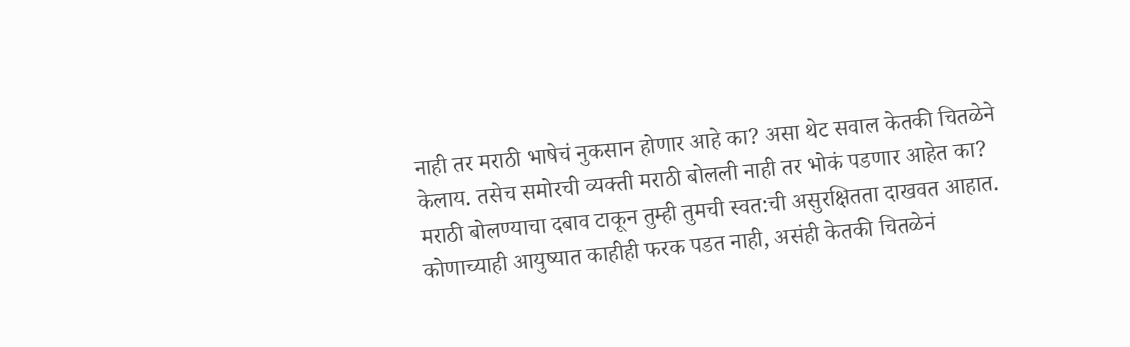नाही तर मराठी भाषेचं नुकसान होणार आहे का? असा थेट सवाल केतकी चितळेने केलाय. तसेच समोरची व्यक्ती मराठी बोलली नाही तर भोकं पडणार आहेत का? मराठी बोलण्याचा दबाव टाकून तुम्ही तुमची स्वत:ची असुरक्षितता दाखवत आहात. कोणाच्याही आयुष्यात काहीही फरक पडत नाही, असंही केतकी चितळेनं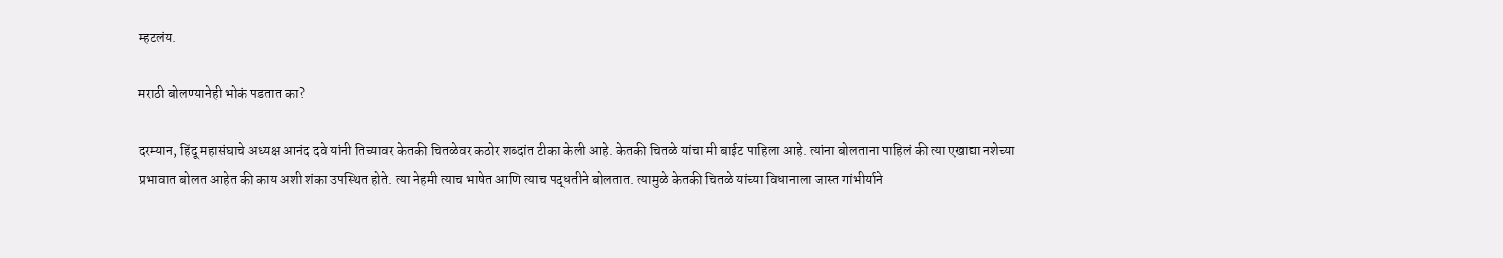म्हटलंय.

मराठी बोलण्यानेही भोकं पडतात का?

दरम्यान, हिंदू महासंघाचे अध्यक्ष आनंद दवे यांनी तिच्यावर केतकी चितळेवर कठोर शब्दांत टीका केली आहे. केतकी चितळे यांचा मी बाईट पाहिला आहे. त्यांना बोलताना पाहिलं की त्या एखाद्या नशेच्या प्रभावात बोलत आहेत की काय अशी शंका उपस्थित होते. त्या नेहमी त्याच भाषेत आणि त्याच पद्धतीने बोलतात. त्यामुळे केतकी चितळे यांच्या विधानाला जास्त गांभीर्याने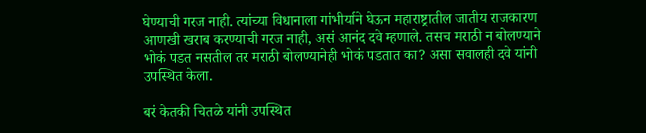घेण्याची गरज नाही. त्यांच्या विधानाला गांभीर्याने घेऊन महाराष्ट्रातील जातीय राजकारण आणखी खराब करण्याची गरज नाही, असं आनंद दवे म्हणाले. तसच मराठी न बोलण्याने भोकं पडत नसतील तर मराठी बोलण्यानेही भोकं पडतात का? असा सवालही दवे यांनी उपस्थित केला.

बरं केतकी चितळे यांनी उपस्थित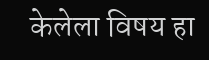केलेला विषय हा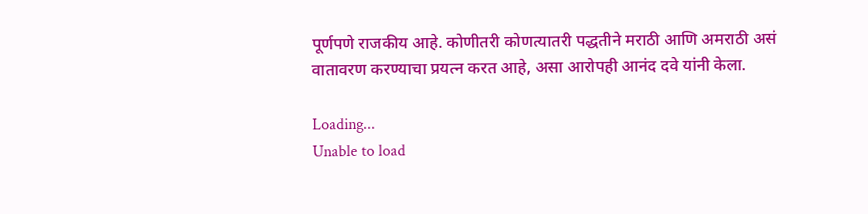पूर्णपणे राजकीय आहे. कोणीतरी कोणत्यातरी पद्धतीने मराठी आणि अमराठी असं वातावरण करण्याचा प्रयत्न करत आहे, असा आरोपही आनंद दवे यांनी केला.

Loading...
Unable to load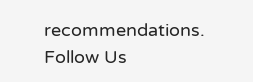recommendations.
Follow Us